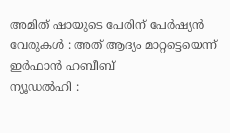അമിത് ഷായുടെ പേരിന് പേർഷ്യൻ വേരുകൾ : അത് ആദ്യം മാറ്റട്ടെയെന്ന് ഇർഫാൻ ഹബീബ്
ന്യൂഡൽഹി :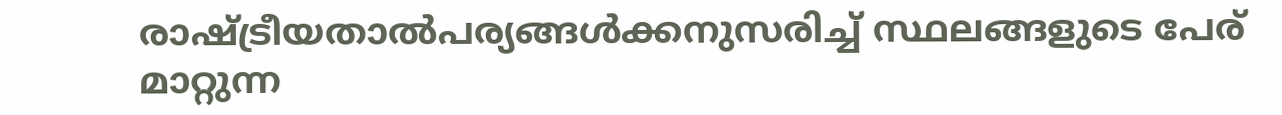രാഷ്ട്രീയതാൽപര്യങ്ങൾക്കനുസരിച്ച് സ്ഥലങ്ങളുടെ പേര് മാറ്റുന്ന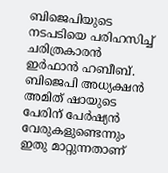ബിജെപിയുടെ നടപടിയെ പരിഹസിച്ച് ചരിത്രകാരൻ ഇർഫാൻ ഹബീബ്. ബിജെപി അധ്യക്ഷൻ അമിത് ഷായുടെ പേരിന് പേർഷ്യൻ വേരുകളുണ്ടെന്നും ഇതു മാറ്റുന്നതാണ്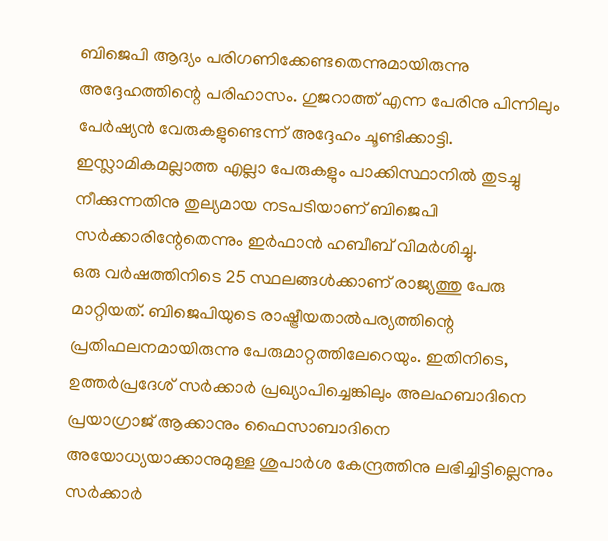ബിജെപി ആദ്യം പരിഗണിക്കേണ്ടതെന്നുമായിരുന്നു അദ്ദേഹത്തിന്റെ പരിഹാസം. ഗുജറാത്ത് എന്ന പേരിനു പിന്നിലും പേർഷ്യൻ വേരുകളുണ്ടെന്ന് അദ്ദേഹം ചൂണ്ടിക്കാട്ടി. ഇസ്ലാമികമല്ലാത്ത എല്ലാ പേരുകളും പാക്കിസ്ഥാനിൽ തുടച്ചു നീക്കുന്നതിനു തുല്യമായ നടപടിയാണ് ബിജെപി സർക്കാരിന്റേതെന്നും ഇർഫാൻ ഹബീബ് വിമർശിച്ചു.
ഒരു വർഷത്തിനിടെ 25 സ്ഥലങ്ങൾക്കാണ് രാജ്യത്തു പേരു മാറ്റിയത്. ബിജെപിയുടെ രാഷ്ട്രീയതാൽപര്യത്തിന്റെ പ്രതിഫലനമായിരുന്നു പേരുമാറ്റത്തിലേറെയും. ഇതിനിടെ, ഉത്തർപ്രദേശ് സർക്കാർ പ്രഖ്യാപിച്ചെങ്കിലും അലഹബാദിനെ പ്രയാഗ്രാജ് ആക്കാനും ഫൈസാബാദിനെ അയോധ്യയാക്കാനുമുള്ള ശുപാർശ കേന്ദ്രത്തിനു ലഭിച്ചിട്ടില്ലെന്നും സർക്കാർ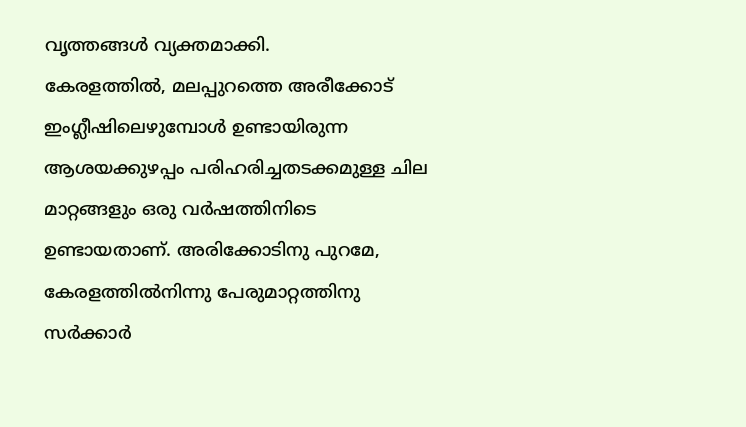വൃത്തങ്ങൾ വ്യക്തമാക്കി.
കേരളത്തിൽ, മലപ്പുറത്തെ അരീക്കോട് ഇംഗ്ലീഷിലെഴുമ്പോൾ ഉണ്ടായിരുന്ന ആശയക്കുഴപ്പം പരിഹരിച്ചതടക്കമുള്ള ചില മാറ്റങ്ങളും ഒരു വർഷത്തിനിടെ ഉണ്ടായതാണ്. അരിക്കോടിനു പുറമേ, കേരളത്തിൽനിന്നു പേരുമാറ്റത്തിനു സർക്കാർ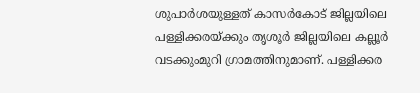ശുപാർശയുള്ളത് കാസർകോട് ജില്ലയിലെ പള്ളിക്കരയ്ക്കും തൃശൂർ ജില്ലയിലെ കല്ലൂർ വടക്കുംമുറി ഗ്രാമത്തിനുമാണ്. പള്ളിക്കര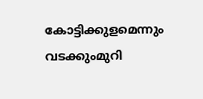കോട്ടിക്കുളമെന്നും വടക്കുംമുറി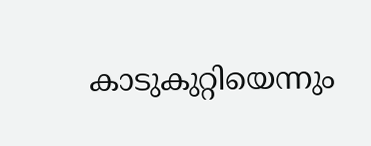കാടുകുറ്റിയെന്നും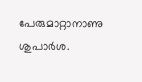പേരുമാറ്റാനാണു ശുപാർശ.